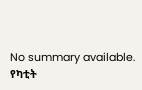No summary available.
የካቲት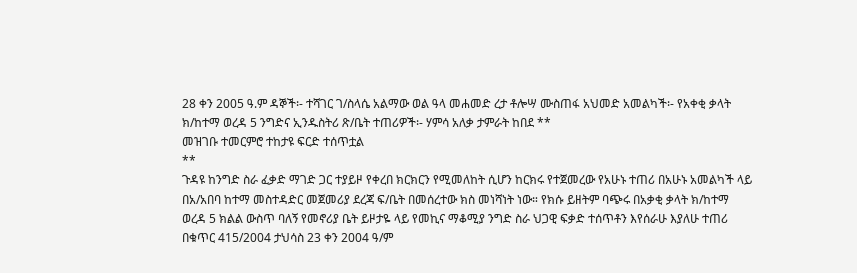28 ቀን 2005 ዓ.ም ዳኞች፡- ተሻገር ገ/ስላሴ አልማው ወል ዓላ መሐመድ ረታ ቶሎሣ ሙስጠፋ አህመድ አመልካች፡- የአቀቂ ቃላት ክ/ከተማ ወረዳ 5 ንግድና ኢንዱስትሪ ጽ/ቤት ተጠሪዎች፡- ሃምሳ አለቃ ታምራት ከበደ **
መዝገቡ ተመርምሮ ተከታዩ ፍርድ ተሰጥቷል
**
ጉዳዩ ከንግድ ስራ ፈቃድ ማገድ ጋር ተያይዞ የቀረበ ክርክርን የሚመለከት ሲሆን ከርክሩ የተጀመረው የአሁኑ ተጠሪ በአሁኑ አመልካች ላይ በአ/አበባ ከተማ መስተዳድር መጀመሪያ ደረጃ ፍ/ቤት በመሰረተው ክስ መነሻነት ነው። የክሱ ይዘትም ባጭሩ በአቃቂ ቃላት ክ/ከተማ ወረዳ 5 ክልል ውስጥ ባለኝ የመኖሪያ ቤት ይዞታዬ ላይ የመኪና ማቆሚያ ንግድ ስራ ህጋዊ ፍቃድ ተሰጥቶን እየሰራሁ እያለሁ ተጠሪ በቁጥር 415/2004 ታህሳስ 23 ቀን 2004 ዓ/ም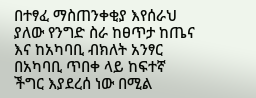በተፃፈ ማስጠንቀቂያ እየሰራህ ያለው የንግድ ስራ ከፀጥታ ከጤና እና ከአካባቢ ብክለት አንፃር በአካባቢ ጥበቀ ላይ ከፍተኛ ችግር እያደረሰ ነው በሚል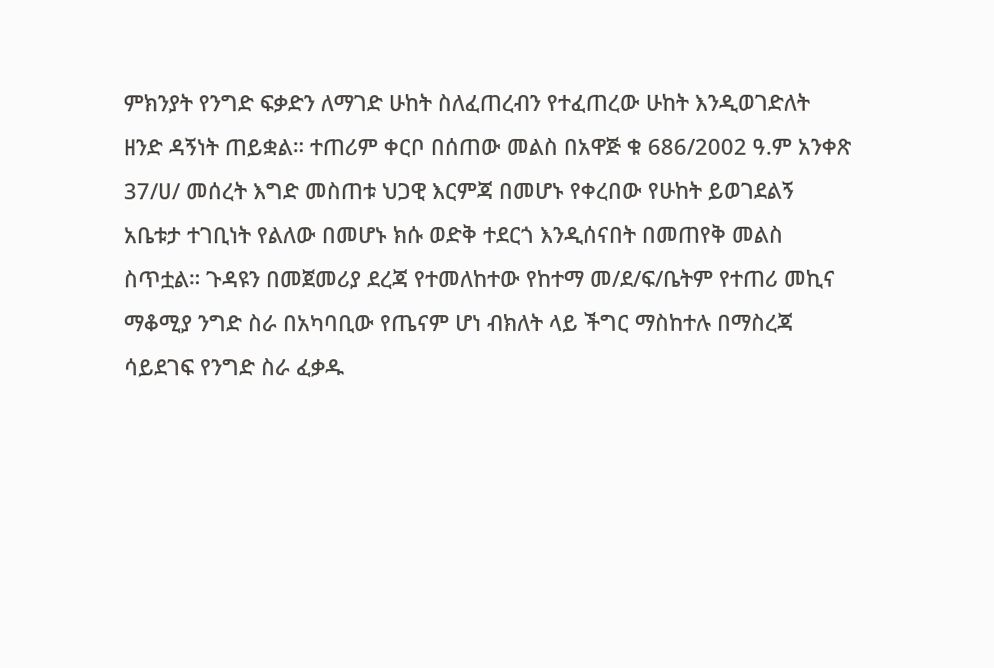ምክንያት የንግድ ፍቃድን ለማገድ ሁከት ስለፈጠረብን የተፈጠረው ሁከት እንዲወገድለት ዘንድ ዳኝነት ጠይቋል። ተጠሪም ቀርቦ በሰጠው መልስ በአዋጅ ቁ 686/2002 ዓ.ም አንቀጽ 37/ሀ/ መሰረት እግድ መስጠቱ ህጋዊ እርምጃ በመሆኑ የቀረበው የሁከት ይወገደልኝ አቤቱታ ተገቢነት የልለው በመሆኑ ክሱ ወድቅ ተደርጎ እንዲሰናበት በመጠየቅ መልስ ስጥቷል። ጉዳዩን በመጀመሪያ ደረጃ የተመለከተው የከተማ መ/ደ/ፍ/ቤትም የተጠሪ መኪና ማቆሚያ ንግድ ስራ በአካባቢው የጤናም ሆነ ብክለት ላይ ችግር ማስከተሉ በማስረጃ ሳይደገፍ የንግድ ስራ ፈቃዱ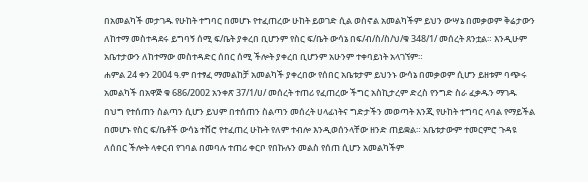በአመልካች መታገዱ የሁከት ተግባር በመሆኑ የተፈጠረው ሁከት ይወገድ ሲል ወስኖል አመልካችም ይህን ውሣኔ በመቃወም ቅሬታውን ለከተማ መስተዳደሩ ይግባኝ ሰሚ ፍ/ቤት ያቀረበ ቢሆንም የስር ፍ/ቤት ውሳኔ በፍ/ብ/ስ/ስ/ህ/ቁ 348/1/ መሰረት ጸንቷል። እንዲሁም አቤተታውን ለከተማው መስተዳድር ሰበር ሰሚ ችሎት ያቀረበ ቢሆንም አሁንም ተቀባይነት አላገኘም።
ሐምል 24 ቀን 2004 ዓ.ም በተፃፈ ማመልከቻ አመልካች ያቀረበው የሰበር አቤቱታም ይህንኑ ውሳኔ በመቃወም ሲሆን ይዘቱም ባጭሩ አመልካች በአዋጅ ቁ 686/2002 አንቀጽ 37/1/ሀ/ መሰረት ተጠሪ የፈጠረው ችግር አስኪታረም ድረስ የንግድ ስራ ፈቃዱን ማገዱ በህግ የተሰጠን ስልጣን ሲሆን ይህም በተሰጠን ስልጣን መሰረት ሀላፊነትና ግድታችን መወጣት እንጂ የሁከት ተግባር ላባል የማይችል በመሆኑ የስር ፍ/ቤቶች ውሳኔ ተሸሮ የተፈጠረ ሁኩት የለም ተብሎ እንዲወሰንላቸው ዘንድ ጠይቋል። አቤቱታውም ተመርምሮ ጉዳዩ ለሰበር ችሎት ላቀርብ የገባል በመባሉ ተጠሪ ቀርቦ የበኩሉን መልስ የሰጠ ሲሆን አመልካችም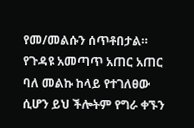የመ/መልሱን ሰጥቶበታል።
የጉዳዩ አመጣጥ አጠር አጠር ባለ መልኩ ከላይ የተገለፀው ሲሆን ይህ ችሎትም የግራ ቀኙን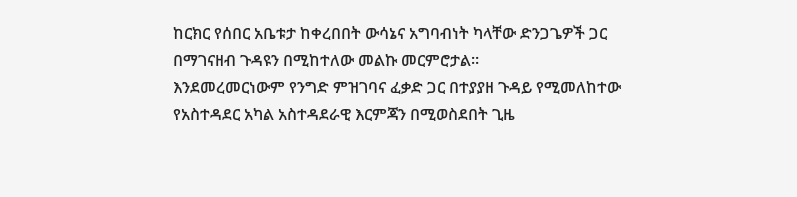ከርክር የሰበር አቤቱታ ከቀረበበት ውሳኔና አግባብነት ካላቸው ድንጋጌዎች ጋር በማገናዘብ ጉዳዩን በሚከተለው መልኩ መርምሮታል።
እንደመረመርነውም የንግድ ምዝገባና ፈቃድ ጋር በተያያዘ ጉዳይ የሚመለከተው የአስተዳደር አካል አስተዳደራዊ እርምጃን በሚወስደበት ጊዜ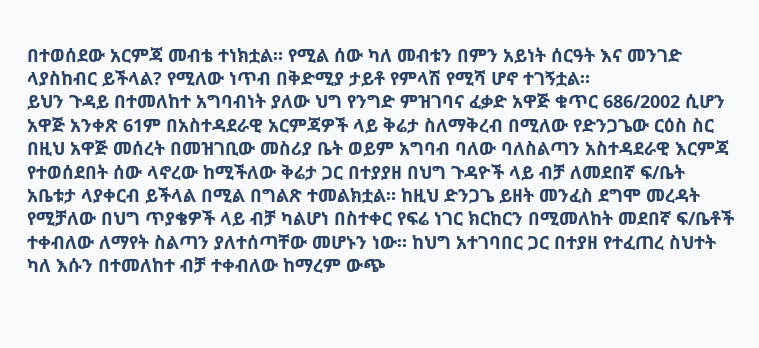በተወሰደው አርምጃ መብቴ ተነክቷል። የሚል ሰው ካለ መብቱን በምን አይነት ሰርዓት እና መንገድ ላያስከብር ይችላል? የሚለው ነጥብ በቅድሚያ ታይቶ የምላሽ የሚሻ ሆኖ ተገኝቷል።
ይህን ጉዳይ በተመለከተ አግባብነት ያለው ህግ የንግድ ምዝገባና ፈቃድ አዋጅ ቁጥር 686/2002 ሲሆን አዋጅ አንቀጽ 61ም በአስተዳደራዊ አርምጃዎች ላይ ቅሬታ ስለማቅረብ በሚለው የድንጋጌው ርዕስ ስር በዚህ አዋጅ መሰረት በመዝገቢው መስሪያ ቤት ወይም አግባብ ባለው ባለስልጣን አስተዳደራዊ እርምጃ የተወሰደበት ሰው ላኖረው ከሚችለው ቅሬታ ጋር በተያያዘ በህግ ጉዳዮች ላይ ብቻ ለመደበኛ ፍ/ቤት አቤቱታ ላያቀርብ ይችላል በሚል በግልጽ ተመልክቷል። ከዚህ ድንጋጌ ይዘት መንፈስ ደግሞ መረዳት የሚቻለው በህግ ጥያቄዎች ላይ ብቻ ካልሆነ በስተቀር የፍሬ ነገር ክርከርን በሚመለከት መደበኛ ፍ/ቤቶች ተቀብለው ለማየት ስልጣን ያለተሰጣቸው መሆኑን ነው። ከህግ አተገባበር ጋር በተያዘ የተፈጠረ ስህተት ካለ እሱን በተመለከተ ብቻ ተቀብለው ከማረም ውጭ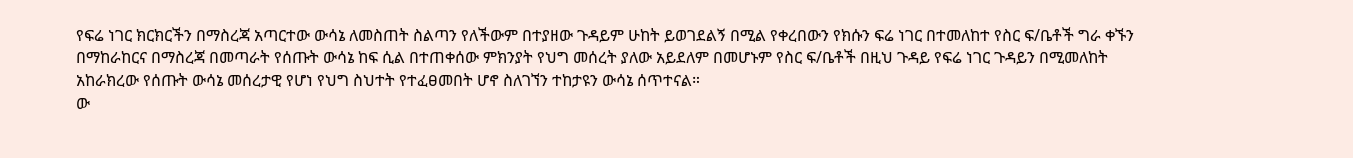የፍሬ ነገር ክርክርችን በማስረጃ አጣርተው ውሳኔ ለመስጠት ስልጣን የለችውም በተያዘው ጉዳይም ሁከት ይወገደልኝ በሚል የቀረበውን የክሱን ፍሬ ነገር በተመለከተ የስር ፍ/ቤቶች ግራ ቀኙን በማከራከርና በማስረጃ በመጣራት የሰጡት ውሳኔ ከፍ ሲል በተጠቀሰው ምክንያት የህግ መሰረት ያለው አይደለም በመሆኑም የስር ፍ/ቤቶች በዚህ ጉዳይ የፍሬ ነገር ጉዳይን በሚመለከት አከራክረው የሰጡት ውሳኔ መሰረታዊ የሆነ የህግ ስህተት የተፈፀመበት ሆኖ ስለገኘን ተከታዩን ውሳኔ ሰጥተናል።
ው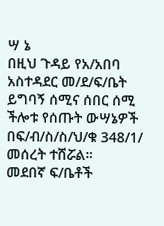ሣ ኔ
በዚህ ጉዳይ የአ/አበባ አስተዳደር መ/ደ/ፍ/ቤት ይግባኝ ሰሚና ሰበር ሰሚ ችሎቱ የሰጡት ውሣኔዎች በፍ/ብ/ስ/ስ/ህ/ቁ 348/1/ መሰረት ተሸሯል።
መደበኛ ፍ/ቤቶች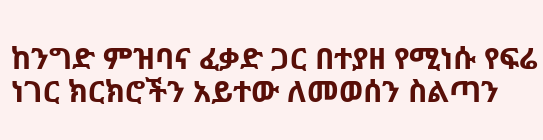ከንግድ ምዝባና ፈቃድ ጋር በተያዘ የሚነሱ የፍሬ ነገር ክርክሮችን አይተው ለመወሰን ስልጣን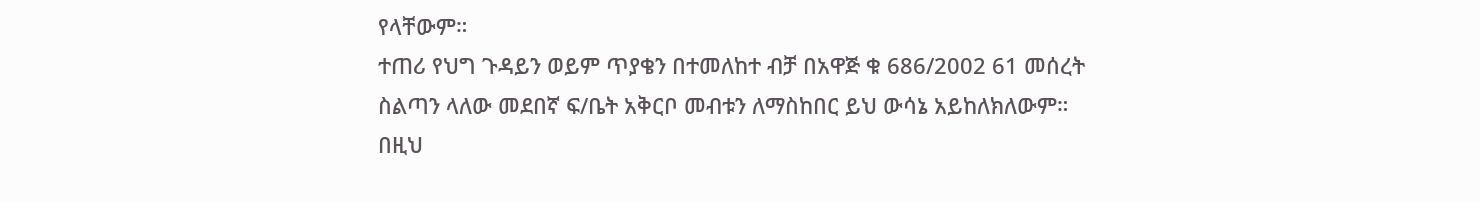የላቸውም።
ተጠሪ የህግ ጉዳይን ወይም ጥያቄን በተመለከተ ብቻ በአዋጅ ቁ 686/2002 61 መሰረት ስልጣን ላለው መደበኛ ፍ/ቤት አቅርቦ መብቱን ለማስከበር ይህ ውሳኔ አይከለክለውም።
በዚህ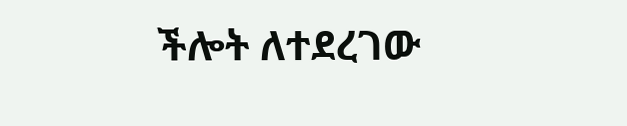ችሎት ለተደረገው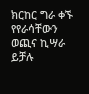ክርከር ግራ ቀኙ የየራሳቸውን ወጪና ኪሣራ ይቻሉ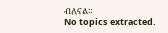ብለናል።
No topics extracted.